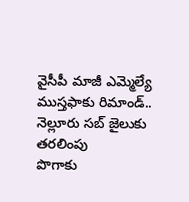వైసీపీ మాజీ ఎమ్మెల్యే ముస్తఫాకు రిమాండ్.. నెల్లూరు సబ్ జైలుకు తరలింపు
పొగాకు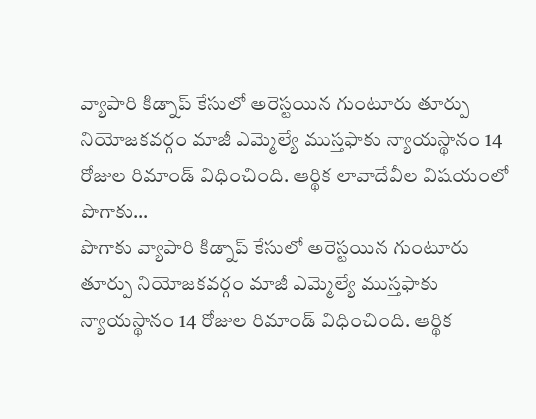వ్యాపారి కిడ్నాప్ కేసులో అరెస్టయిన గుంటూరు తూర్పు నియోజకవర్గం మాజీ ఎమ్మెల్యే ముస్తఫాకు న్యాయస్థానం 14 రోజుల రిమాండ్ విధించింది. ఆర్థిక లావాదేవీల విషయంలో పొగాకు…
పొగాకు వ్యాపారి కిడ్నాప్ కేసులో అరెస్టయిన గుంటూరు తూర్పు నియోజకవర్గం మాజీ ఎమ్మెల్యే ముస్తఫాకు న్యాయస్థానం 14 రోజుల రిమాండ్ విధించింది. ఆర్థిక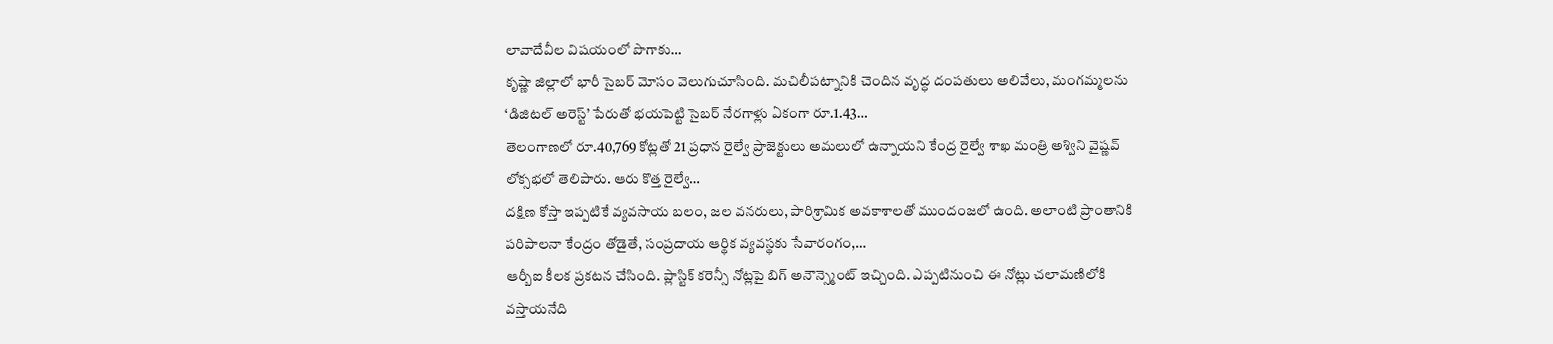లావాదేవీల విషయంలో పొగాకు…
కృష్ణా జిల్లాలో భారీ సైబర్ మోసం వెలుగుచూసింది. మచిలీపట్నానికి చెందిన వృద్ధ దంపతులు అలివేలు, మంగమ్మలను ‘డిజిటల్ అరెస్ట్’ పేరుతో భయపెట్టి సైబర్ నేరగాళ్లు ఏకంగా రూ.1.43…
తెలంగాణలో రూ.40,769 కోట్లతో 21 ప్రధాన రైల్వే ప్రాజెక్టులు అమలులో ఉన్నాయని కేంద్ర రైల్వే శాఖ మంత్రి అశ్విని వైష్ణవ్ లోక్సభలో తెలిపారు. ఆరు కొత్త రైల్వే…
దక్షిణ కోస్తా ఇప్పటికే వ్యవసాయ బలం, జల వనరులు, పారిశ్రామిక అవకాశాలతో ముందంజలో ఉంది. అలాంటి ప్రాంతానికి పరిపాలనా కేంద్రం తోడైతే, సంప్రదాయ ఆర్థిక వ్యవస్థకు సేవారంగం,…
ఆర్బీఐ కీలక ప్రకటన చేసింది. ప్లాస్టిక్ కరెన్సీ నోట్లపై బిగ్ అనౌన్స్మెంట్ ఇచ్చింది. ఎప్పటినుంచి ఈ నోట్లు చలామణిలోకి వస్తాయనేది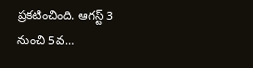ప్రకటించింది. ఆగస్ట్ 3 నుంచి 5వ…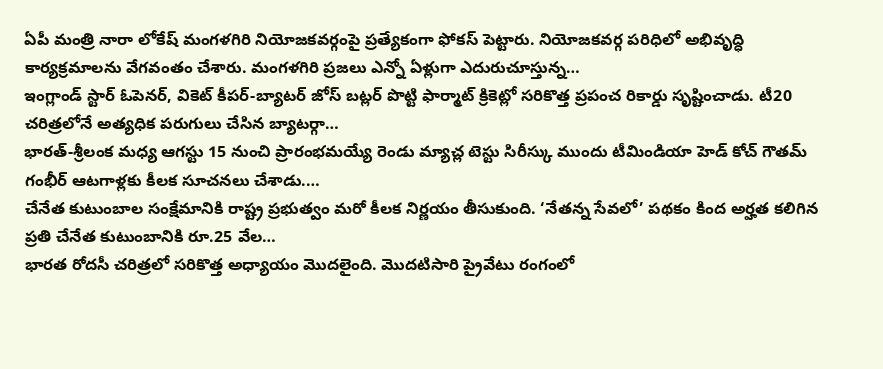ఏపీ మంత్రి నారా లోకేష్ మంగళగిరి నియోజకవర్గంపై ప్రత్యేకంగా ఫోకస్ పెట్టారు. నియోజకవర్గ పరిధిలో అభివృద్ధి కార్యక్రమాలను వేగవంతం చేశారు. మంగళగిరి ప్రజలు ఎన్నో ఏళ్లుగా ఎదురుచూస్తున్న…
ఇంగ్లాండ్ స్టార్ ఓపెనర్, వికెట్ కీపర్-బ్యాటర్ జోస్ బట్లర్ పొట్టి ఫార్మాట్ క్రికెట్లో సరికొత్త ప్రపంచ రికార్డు సృష్టించాడు. టీ20 చరిత్రలోనే అత్యధిక పరుగులు చేసిన బ్యాటర్గా…
భారత్-శ్రీలంక మధ్య ఆగస్టు 15 నుంచి ప్రారంభమయ్యే రెండు మ్యాచ్ల టెస్టు సిరీస్కు ముందు టీమిండియా హెడ్ కోచ్ గౌతమ్ గంభీర్ ఆటగాళ్లకు కీలక సూచనలు చేశాడు.…
చేనేత కుటుంబాల సంక్షేమానికి రాష్ట్ర ప్రభుత్వం మరో కీలక నిర్ణయం తీసుకుంది. ‘నేతన్న సేవలో’ పథకం కింద అర్హత కలిగిన ప్రతి చేనేత కుటుంబానికి రూ.25 వేల…
భారత రోదసీ చరిత్రలో సరికొత్త అధ్యాయం మొదలైంది. మొదటిసారి ప్రైవేటు రంగంలో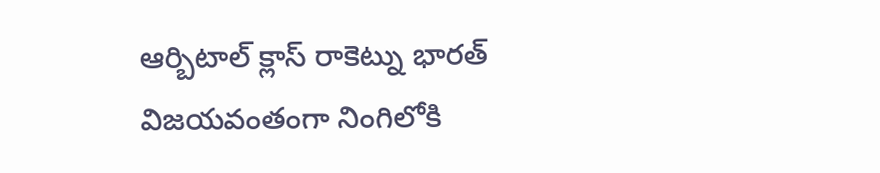ఆర్బిటాల్ క్లాస్ రాకెట్ను భారత్ విజయవంతంగా నింగిలోకి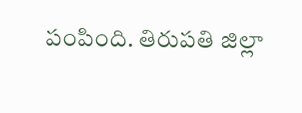పంపింది. తిరుపతి జిల్లా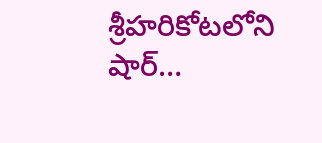శ్రీహరికోటలోని షార్…